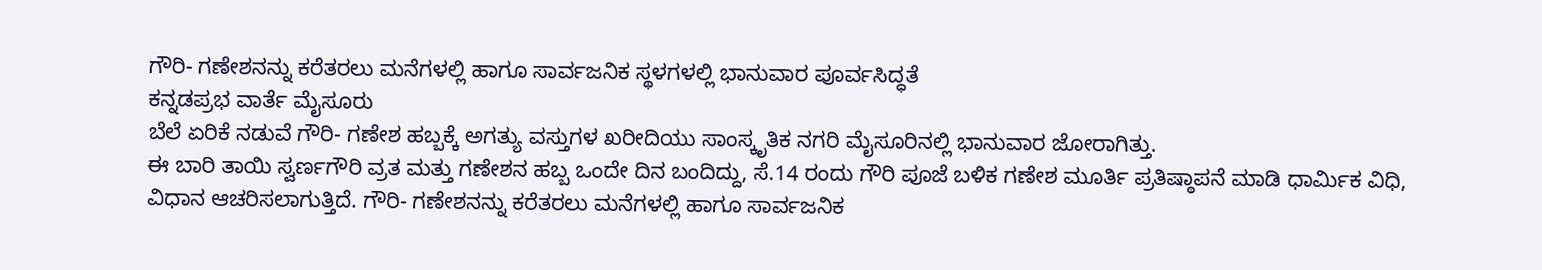ಗೌರಿ- ಗಣೇಶನನ್ನು ಕರೆತರಲು ಮನೆಗಳಲ್ಲಿ ಹಾಗೂ ಸಾರ್ವಜನಿಕ ಸ್ಥಳಗಳಲ್ಲಿ ಭಾನುವಾರ ಪೂರ್ವಸಿದ್ಧತೆ
ಕನ್ನಡಪ್ರಭ ವಾರ್ತೆ ಮೈಸೂರು
ಬೆಲೆ ಏರಿಕೆ ನಡುವೆ ಗೌರಿ- ಗಣೇಶ ಹಬ್ಬಕ್ಕೆ ಅಗತ್ಯು ವಸ್ತುಗಳ ಖರೀದಿಯು ಸಾಂಸ್ಕೃತಿಕ ನಗರಿ ಮೈಸೂರಿನಲ್ಲಿ ಭಾನುವಾರ ಜೋರಾಗಿತ್ತು.
ಈ ಬಾರಿ ತಾಯಿ ಸ್ವರ್ಣಗೌರಿ ವ್ರತ ಮತ್ತು ಗಣೇಶನ ಹಬ್ಬ ಒಂದೇ ದಿನ ಬಂದಿದ್ದು, ಸೆ.14 ರಂದು ಗೌರಿ ಪೂಜೆ ಬಳಿಕ ಗಣೇಶ ಮೂರ್ತಿ ಪ್ರತಿಷ್ಠಾಪನೆ ಮಾಡಿ ಧಾರ್ಮಿಕ ವಿಧಿ, ವಿಧಾನ ಆಚರಿಸಲಾಗುತ್ತಿದೆ. ಗೌರಿ- ಗಣೇಶನನ್ನು ಕರೆತರಲು ಮನೆಗಳಲ್ಲಿ ಹಾಗೂ ಸಾರ್ವಜನಿಕ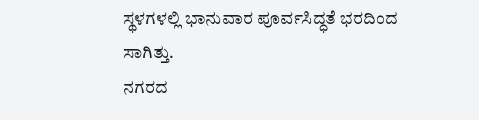ಸ್ಥಳಗಳಲ್ಲಿ ಭಾನುವಾರ ಪೂರ್ವಸಿದ್ಧತೆ ಭರದಿಂದ ಸಾಗಿತ್ತು.
ನಗರದ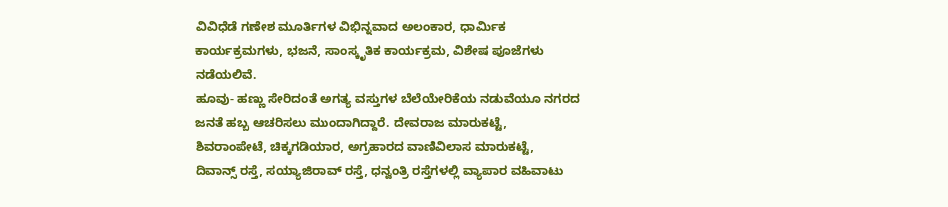ವಿವಿಧೆಡೆ ಗಣೇಶ ಮೂರ್ತಿಗಳ ವಿಭಿನ್ನವಾದ ಅಲಂಕಾರ, ಧಾರ್ಮಿಕ ಕಾರ್ಯಕ್ರಮಗಳು, ಭಜನೆ, ಸಾಂಸ್ಕೃತಿಕ ಕಾರ್ಯಕ್ರಮ, ವಿಶೇಷ ಪೂಜೆಗಳು ನಡೆಯಲಿವೆ.
ಹೂವು- ಹಣ್ಣು ಸೇರಿದಂತೆ ಅಗತ್ಯ ವಸ್ತುಗಳ ಬೆಲೆಯೇರಿಕೆಯ ನಡುವೆಯೂ ನಗರದ ಜನತೆ ಹಬ್ಬ ಆಚರಿಸಲು ಮುಂದಾಗಿದ್ದಾರೆ. ದೇವರಾಜ ಮಾರುಕಟ್ಟೆ, ಶಿವರಾಂಪೇಟೆ, ಚಿಕ್ಕಗಡಿಯಾರ, ಅಗ್ರಹಾರದ ವಾಣಿವಿಲಾಸ ಮಾರುಕಟ್ಟೆ,
ದಿವಾನ್ಸ್ ರಸ್ತೆ, ಸಯ್ಯಾಜಿರಾವ್ ರಸ್ತೆ, ಧನ್ವಂತ್ರಿ ರಸ್ತೆಗಳಲ್ಲಿ ವ್ಯಾಪಾರ ವಹಿವಾಟು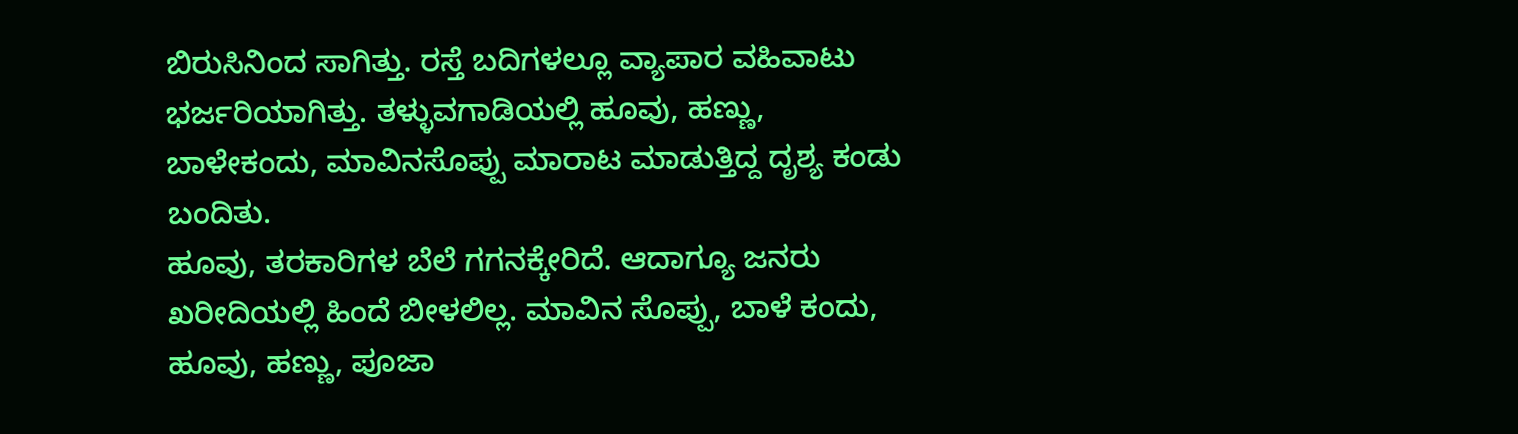ಬಿರುಸಿನಿಂದ ಸಾಗಿತ್ತು. ರಸ್ತೆ ಬದಿಗಳಲ್ಲೂ ವ್ಯಾಪಾರ ವಹಿವಾಟು ಭರ್ಜರಿಯಾಗಿತ್ತು. ತಳ್ಳುವಗಾಡಿಯಲ್ಲಿ ಹೂವು, ಹಣ್ಣು, ಬಾಳೇಕಂದು, ಮಾವಿನಸೊಪ್ಪು ಮಾರಾಟ ಮಾಡುತ್ತಿದ್ದ ದೃಶ್ಯ ಕಂಡು ಬಂದಿತು.
ಹೂವು, ತರಕಾರಿಗಳ ಬೆಲೆ ಗಗನಕ್ಕೇರಿದೆ. ಆದಾಗ್ಯೂ ಜನರು ಖರೀದಿಯಲ್ಲಿ ಹಿಂದೆ ಬೀಳಲಿಲ್ಲ. ಮಾವಿನ ಸೊಪ್ಪು, ಬಾಳೆ ಕಂದು, ಹೂವು, ಹಣ್ಣು, ಪೂಜಾ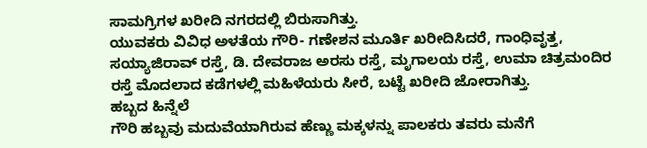ಸಾಮಗ್ರಿಗಳ ಖರೀದಿ ನಗರದಲ್ಲಿ ಬಿರುಸಾಗಿತ್ತು.
ಯುವಕರು ವಿವಿಧ ಅಳತೆಯ ಗೌರಿ- ಗಣೇಶನ ಮೂರ್ತಿ ಖರೀದಿಸಿದರೆ, ಗಾಂಧಿವೃತ್ತ, ಸಯ್ಯಾಜಿರಾವ್ ರಸ್ತೆ, ಡಿ. ದೇವರಾಜ ಅರಸು ರಸ್ತೆ, ಮೃಗಾಲಯ ರಸ್ತೆ, ಉಮಾ ಚಿತ್ರಮಂದಿರ ರಸ್ತೆ ಮೊದಲಾದ ಕಡೆಗಳಲ್ಲಿ ಮಹಿಳೆಯರು ಸೀರೆ, ಬಟ್ಟೆ ಖರೀದಿ ಜೋರಾಗಿತ್ತು.
ಹಬ್ಬದ ಹಿನ್ನೆಲೆ
ಗೌರಿ ಹಬ್ಬವು ಮದುವೆಯಾಗಿರುವ ಹೆಣ್ಣು ಮಕ್ಕಳನ್ನು ಪಾಲಕರು ತವರು ಮನೆಗೆ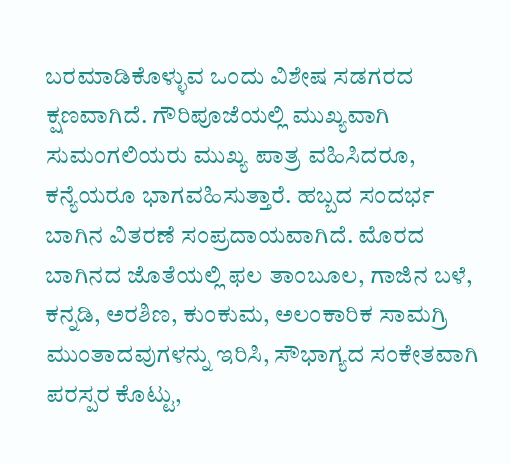ಬರಮಾಡಿಕೊಳ್ಳುವ ಒಂದು ವಿಶೇಷ ಸಡಗರದ ಕ್ಷಣವಾಗಿದೆ. ಗೌರಿಪೂಜೆಯಲ್ಲಿ ಮುಖ್ಯವಾಗಿ ಸುಮಂಗಲಿಯರು ಮುಖ್ಯ ಪಾತ್ರ ವಹಿಸಿದರೂ, ಕನ್ಯೆಯರೂ ಭಾಗವಹಿಸುತ್ತಾರೆ. ಹಬ್ಬದ ಸಂದರ್ಭ ಬಾಗಿನ ವಿತರಣೆ ಸಂಪ್ರದಾಯವಾಗಿದೆ. ಮೊರದ ಬಾಗಿನದ ಜೊತೆಯಲ್ಲಿ ಫಲ ತಾಂಬೂಲ, ಗಾಜಿನ ಬಳೆ, ಕನ್ನಡಿ, ಅರಶಿಣ, ಕುಂಕುಮ, ಅಲಂಕಾರಿಕ ಸಾಮಗ್ರಿ ಮುಂತಾದವುಗಳನ್ನು ಇರಿಸಿ, ಸೌಭಾಗ್ಯದ ಸಂಕೇತವಾಗಿ ಪರಸ್ಪರ ಕೊಟ್ಟು,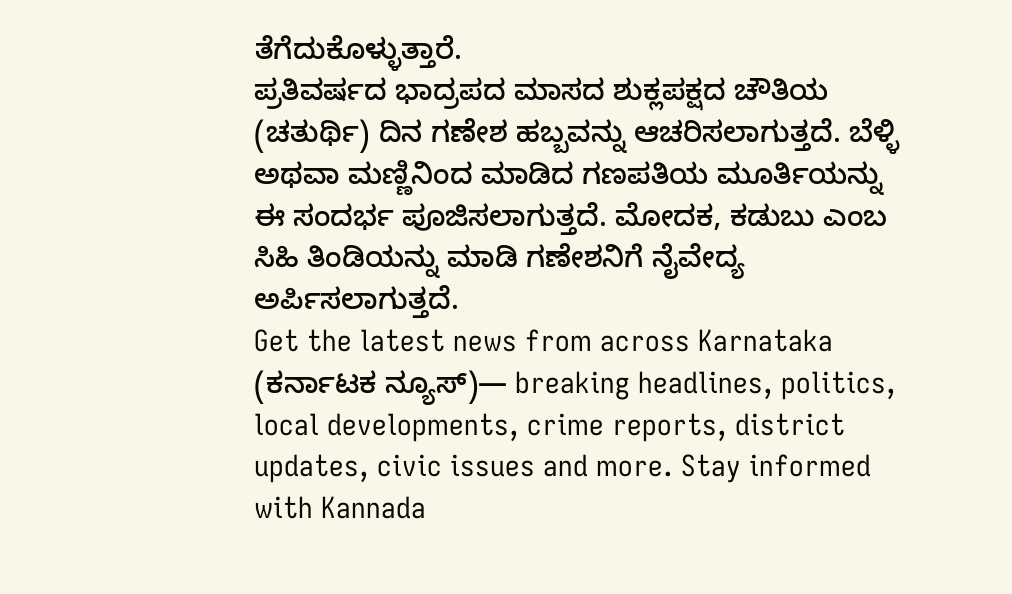ತೆಗೆದುಕೊಳ್ಳುತ್ತಾರೆ.
ಪ್ರತಿವರ್ಷದ ಭಾದ್ರಪದ ಮಾಸದ ಶುಕ್ಲಪಕ್ಷದ ಚೌತಿಯ (ಚತುರ್ಥಿ) ದಿನ ಗಣೇಶ ಹಬ್ಬವನ್ನು ಆಚರಿಸಲಾಗುತ್ತದೆ. ಬೆಳ್ಳಿ ಅಥವಾ ಮಣ್ಣಿನಿಂದ ಮಾಡಿದ ಗಣಪತಿಯ ಮೂರ್ತಿಯನ್ನು ಈ ಸಂದರ್ಭ ಪೂಜಿಸಲಾಗುತ್ತದೆ. ಮೋದಕ, ಕಡುಬು ಎಂಬ ಸಿಹಿ ತಿಂಡಿಯನ್ನು ಮಾಡಿ ಗಣೇಶನಿಗೆ ನೈವೇದ್ಯ ಅರ್ಪಿಸಲಾಗುತ್ತದೆ.
Get the latest news from across Karnataka (ಕರ್ನಾಟಕ ನ್ಯೂಸ್)— breaking headlines, politics, local developments, crime reports, district updates, civic issues and more. Stay informed with Kannada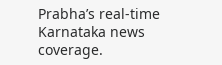Prabha’s real‑time Karnataka news coverage.